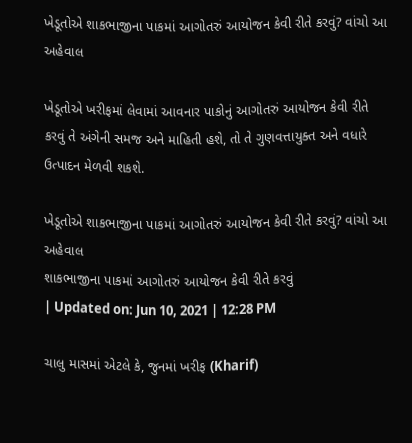ખેડૂતોએ શાકભાજીના પાકમાં આગોતરું આયોજન કેવી રીતે કરવું? વાંચો આ અહેવાલ

ખેડૂતોએ ખરીફમાં લેવામાં આવનાર પાકોનું આગોતરું આયોજન કેવી રીતે કરવું તે અંગેની સમજ અને માહિતી હશે, તો તે ગુણવત્તાયુક્ત અને વધારે ઉત્પાદન મેળવી શકશે.

ખેડૂતોએ શાકભાજીના પાકમાં આગોતરું આયોજન કેવી રીતે કરવું? વાંચો આ અહેવાલ
શાકભાજીના પાકમાં આગોતરું આયોજન કેવી રીતે કરવું
| Updated on: Jun 10, 2021 | 12:28 PM

ચાલુ માસમાં એટલે કે, જુનમાં ખરીફ (Kharif)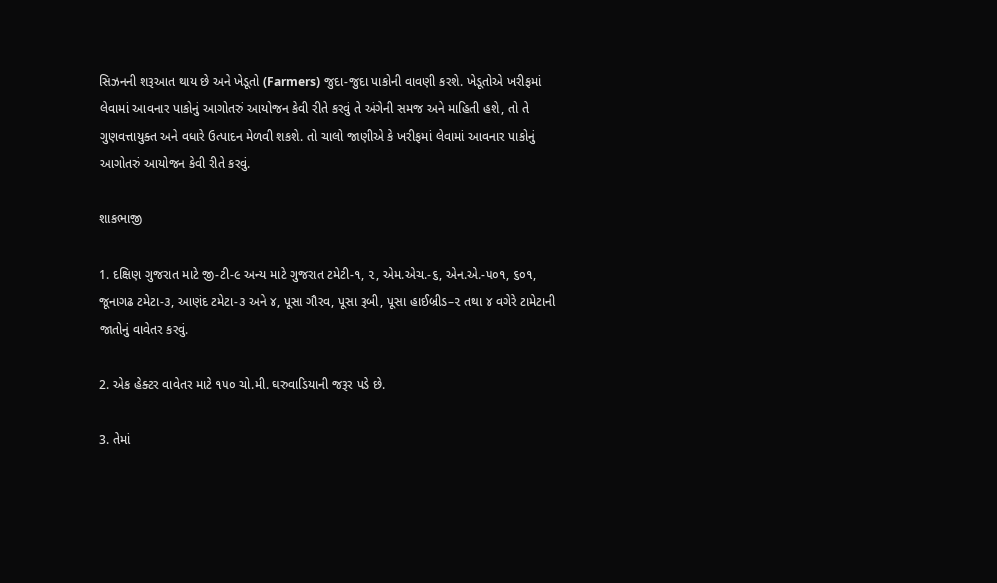સિઝનની શરૂઆત થાય છે અને ખેડૂતો (Farmers) જુદા-જુદા પાકોની વાવણી કરશે. ખેડૂતોએ ખરીફમાં લેવામાં આવનાર પાકોનું આગોતરું આયોજન કેવી રીતે કરવું તે અંગેની સમજ અને માહિતી હશે, તો તે ગુણવત્તાયુક્ત અને વધારે ઉત્પાદન મેળવી શકશે. તો ચાલો જાણીએ કે ખરીફમાં લેવામાં આવનાર પાકોનું આગોતરું આયોજન કેવી રીતે કરવું.

શાકભાજી

1. દક્ષિણ ગુજરાત માટે જી-ટી-૯ અન્ય માટે ગુજરાત ટમેટી-૧, ૨, એમ.એચ.-૬, એન.એ.-૫૦૧, ૬૦૧, જૂનાગઢ ટમેટા-૩, આણંદ ટમેટા-૩ અને ૪, પૂસા ગૌરવ, પૂસા રૂબી, પૂસા હાઈબ્રીડ–૨ તથા ૪ વગેરે ટામેટાની જાતોનું વાવેતર કરવું.

2. એક હેક્ટર વાવેતર માટે ૧૫૦ ચો.મી. ઘરુવાડિયાની જરૂર પડે છે.

3. તેમાં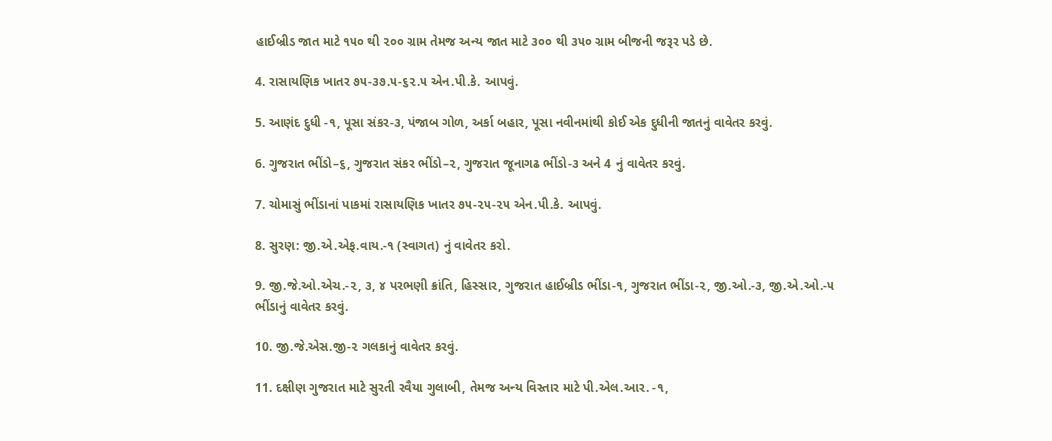હાઈબ્રીડ જાત માટે ૧૫૦ થી ૨૦૦ ગ્રામ તેમજ અન્ય જાત માટે ૩૦૦ થી ૩૫૦ ગ્રામ બીજની જરૂર પડે છે.

4. રાસાયણિક ખાતર ૭૫-૩૭.૫-૬૨.૫ એન.પી.કે. આપવું.

5. આણંદ દુધી -૧, પૂસા સંકર-૩, પંજાબ ગોળ, અર્કા બહાર, પૂસા નવીનમાંથી કોઈ એક દુધીની જાતનું વાવેતર કરવું.

6. ગુજરાત ભીંડો–૬, ગુજરાત સંકર ભીંડો–૨, ગુજરાત જૂનાગઢ ભીંડો-૩ અને 4 નું વાવેતર કરવું.

7. ચોમાસું ભીંડાનાં પાકમાં રાસાયણિક ખાતર ૭૫-૨૫-૨૫ એન.પી.કે. આપવું.

8. સુરણ: જી.એ.એફ.વાય.-૧ (સ્વાગત) નું વાવેતર કરો.

9. જી.જે.ઓ.એચ.-૨, ૩, ૪ પરભણી ક્રાંતિ, હિસ્સાર, ગુજરાત હાઈબ્રીડ ભીંડા-૧, ગુજરાત ભીંડા-૨, જી.ઓ.-૩, જી.એ.ઓ.-૫ ભીંડાનું વાવેતર કરવું.

10. જી.જે.એસ.જી-૨ ગલકાનું વાવેતર કરવું.

11. દક્ષીણ ગુજરાત માટે સુરતી રવૈયા ગુલાબી, તેમજ અન્ય વિસ્તાર માટે પી.એલ.આર. -૧,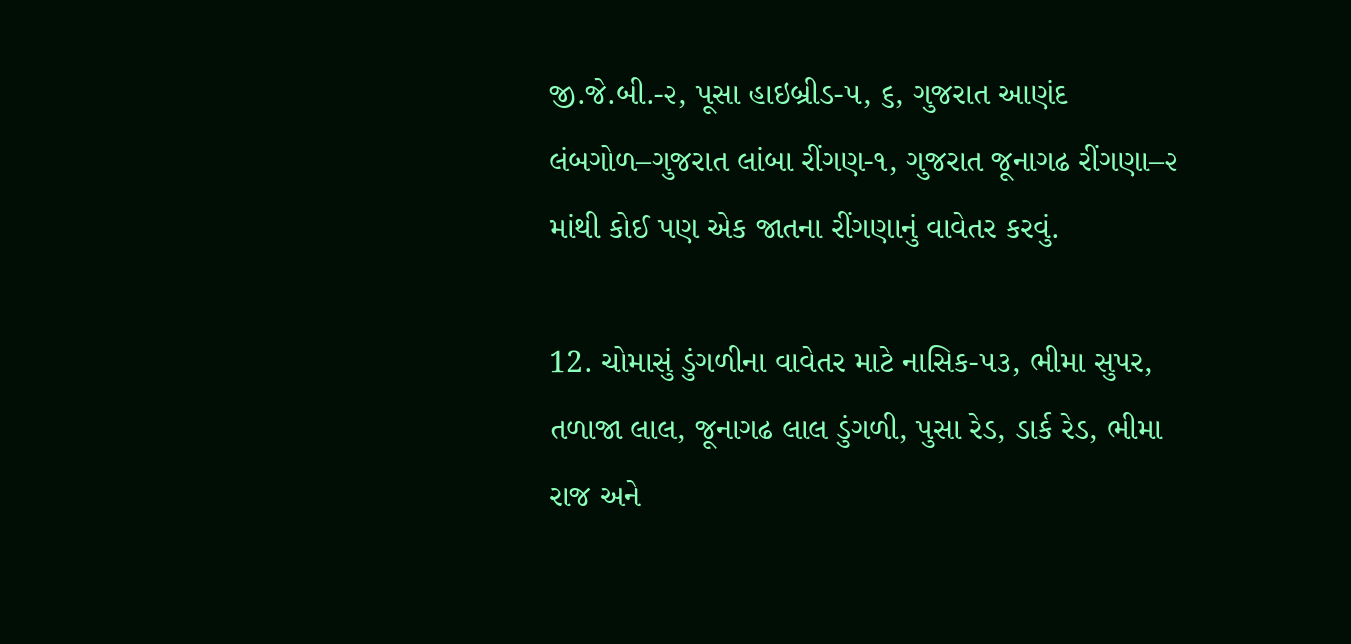જી.જે.બી.-૨, પૂસા હાઇબ્રીડ-૫, ૬, ગુજરાત આણંદ લંબગોળ–ગુજરાત લાંબા રીંગણ-૧, ગુજરાત જૂનાગઢ રીંગણા–૨ માંથી કોઈ પણ એક જાતના રીંગણાનું વાવેતર કરવું.

12. ચોમાસું ડુંગળીના વાવેતર માટે નાસિક-૫૩, ભીમા સુપર, તળાજા લાલ, જૂનાગઢ લાલ ડુંગળી, પુસા રેડ, ડાર્ક રેડ, ભીમા રાજ અને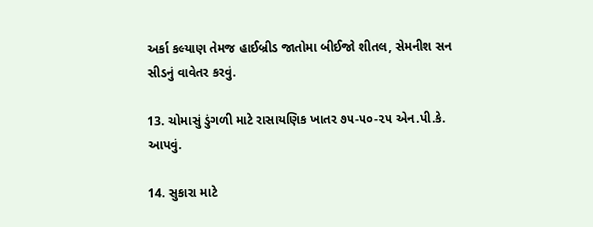અર્કા કલ્યાણ તેમજ હાઈબ્રીડ જાતોમા બીઈજો શીતલ, સેમનીશ સન સીડનું વાવેતર કરવું.

13. ચોમાસું ડુંગળી માટે રાસાયણિક ખાતર ૭૫-૫૦-૨૫ એન.પી.કે. આપવું.

14. સુકારા માટે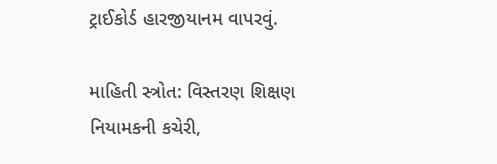ટ્રાઈકોર્ડ હારજીયાનમ વાપરવું.

માહિતી સ્ત્રોત: વિસ્તરણ શિક્ષણ નિયામકની કચેરી,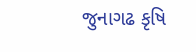જુનાગઢ કૃષિ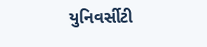યુનિવર્સીટી